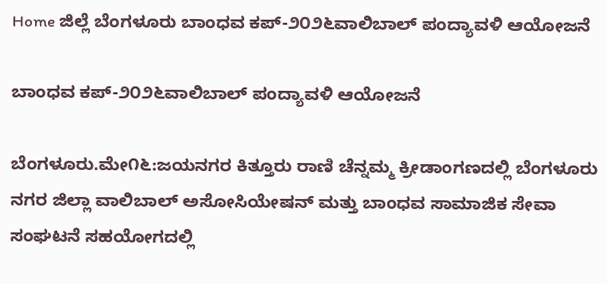Home ಜಿಲ್ಲೆ ಬೆಂಗಳೂರು ಬಾಂಧವ ಕಪ್-೨೦೨೬ವಾಲಿಬಾಲ್ ಪಂದ್ಯಾವಳಿ ಆಯೋಜನೆ

ಬಾಂಧವ ಕಪ್-೨೦೨೬ವಾಲಿಬಾಲ್ ಪಂದ್ಯಾವಳಿ ಆಯೋಜನೆ

ಬೆಂಗಳೂರು.ಮೇ೧೬:ಜಯನಗರ ಕಿತ್ತೂರು ರಾಣಿ ಚೆನ್ನಮ್ಮ ಕ್ರೀಡಾಂಗಣದಲ್ಲಿ ಬೆಂಗಳೂರು ನಗರ ಜಿಲ್ಲಾ ವಾಲಿಬಾಲ್ ಅಸೋಸಿಯೇಷನ್ ಮತ್ತು ಬಾಂಧವ ಸಾಮಾಜಿಕ ಸೇವಾ ಸಂಘಟನೆ ಸಹಯೋಗದಲ್ಲಿ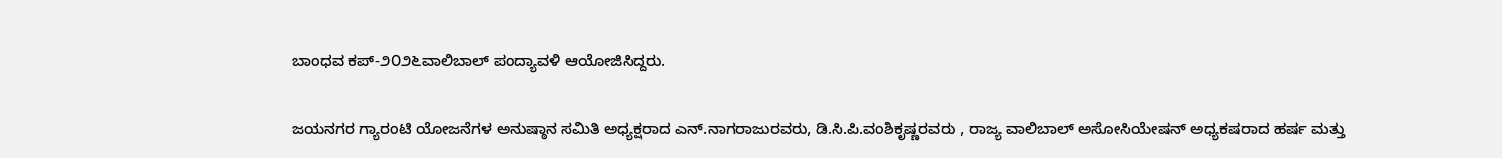ಬಾಂಧವ ಕಪ್-೨೦೨೬ವಾಲಿಬಾಲ್ ಪಂದ್ಯಾವಳಿ ಆಯೋಜಿಸಿದ್ದರು.

ಜಯನಗರ ಗ್ಯಾರಂಟಿ ಯೋಜನೆಗಳ ಅನುಷ್ಠಾನ ಸಮಿತಿ ಅಧ್ಯಕ್ಷರಾದ ಎನ್.ನಾಗರಾಜುರವರು, ಡಿ.ಸಿ.ಪಿ.ವಂಶಿಕೃಷ್ಣರವರು , ರಾಜ್ಯ ವಾಲಿಬಾಲ್ ಅಸೋಸಿಯೇಷನ್ ಅಧ್ಯಕಷರಾದ ಹರ್ಷ ಮತ್ತು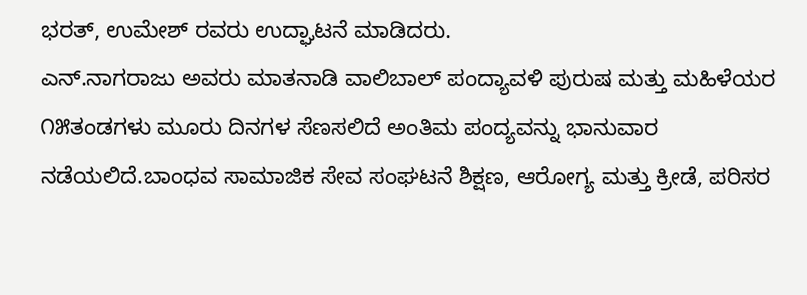ಭರತ್, ಉಮೇಶ್ ರವರು ಉದ್ಘಾಟನೆ ಮಾಡಿದರು.
ಎನ್.ನಾಗರಾಜು ಅವರು ಮಾತನಾಡಿ ವಾಲಿಬಾಲ್ ಪಂದ್ಯಾವಳಿ ಪುರುಷ ಮತ್ತು ಮಹಿಳೆಯರ ೧೫ತಂಡಗಳು ಮೂರು ದಿನಗಳ ಸೆಣಸಲಿದೆ ಅಂತಿಮ ಪಂದ್ಯವನ್ನು ಭಾನುವಾರ ನಡೆಯಲಿದೆ.ಬಾಂಧವ ಸಾಮಾಜಿಕ ಸೇವ ಸಂಘಟನೆ ಶಿಕ್ಷಣ, ಆರೋಗ್ಯ ಮತ್ತು ಕ್ರೀಡೆ, ಪರಿಸರ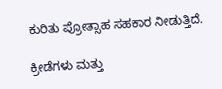ಕುರಿತು ಪ್ರೋತ್ಸಾಹ ಸಹಕಾರ ನೀಡುತ್ತಿದೆ.

ಕ್ರೀಡೆಗಳು ಮತ್ತು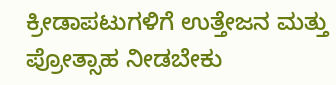ಕ್ರೀಡಾಪಟುಗಳಿಗೆ ಉತ್ತೇಜನ ಮತ್ತು ಪ್ರೋತ್ಸಾಹ ನೀಡಬೇಕು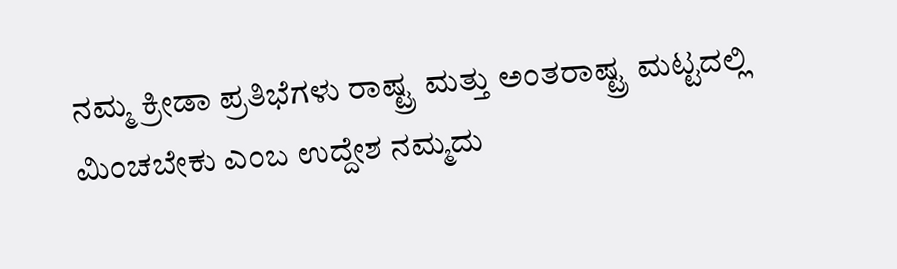ನಮ್ಮ ಕ್ರೀಡಾ ಪ್ರತಿಭೆಗಳು ರಾಷ್ಟ್ರ ಮತ್ತು ಅಂತರಾಷ್ಟ್ರ ಮಟ್ಟದಲ್ಲಿ ಮಿಂಚಬೇಕು ಎಂಬ ಉದ್ದೇಶ ನಮ್ಮದು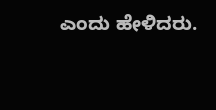ಎಂದು ಹೇಳಿದರು.